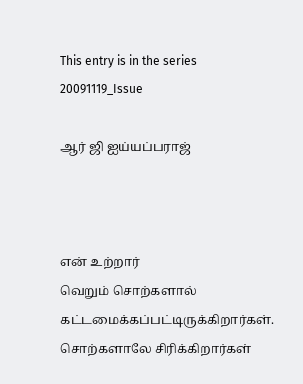This entry is in the series 20091119_Issue

ஆர் ஜி ஐய்யப்பராஜ்



என் உற்றார்
வெறும் சொற்களால்
கட்டமைக்கப்பட்டிருக்கிறார்கள்.
சொற்களாலே சிரிக்கிறார்கள்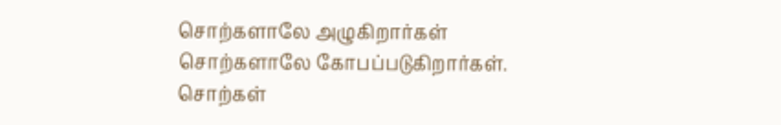சொற்களாலே அழுகிறார்கள்
சொற்களாலே கோபப்படுகிறார்கள்.
சொற்கள்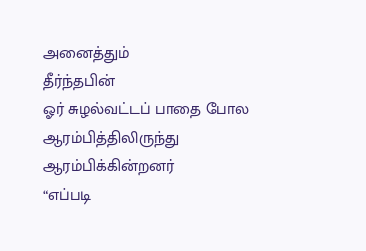அனைத்தும்
தீர்ந்தபின்
ஓர் சுழ‌ல்வ‌ட்ட‌ப் பாதை போல‌
ஆர‌ம்பித்திலிருந்து ஆர‌ம்பிக்கின்ற‌ன‌ர்
“எப்படி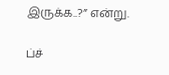இருக்க..?” என்று.

ப்ச்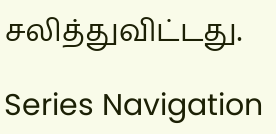ச‌லித்துவிட்ட‌து.

Series Navigation